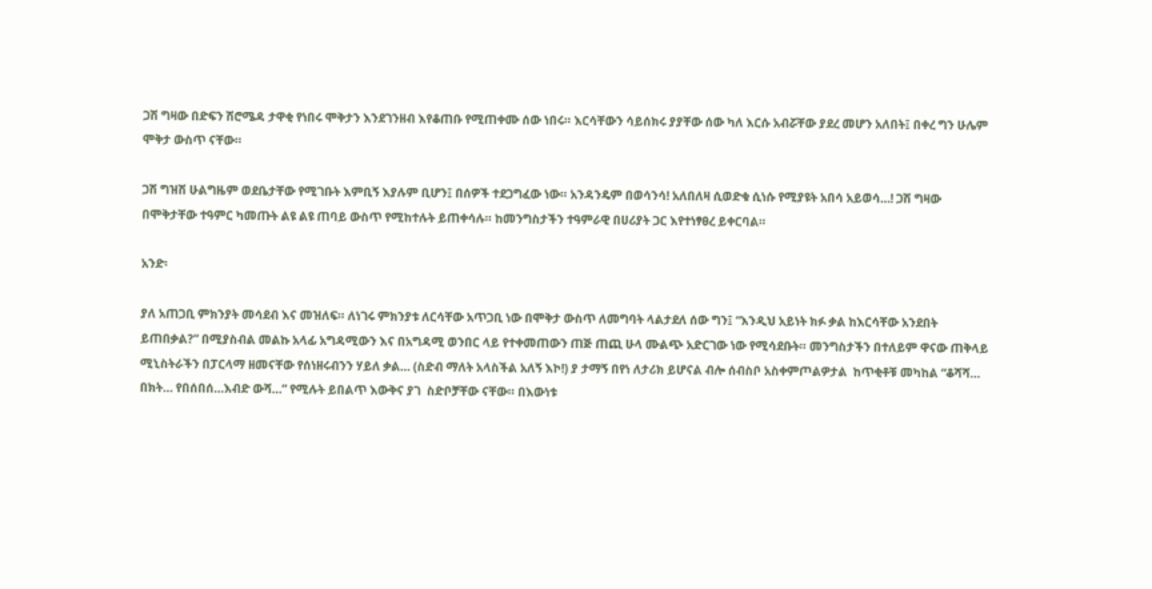ጋሽ ግዛው በድፍን ሽሮሜዳ ታዋቂ የነበሩ ሞቅታን እንደገንዘብ እየቆጠቡ የሚጠቀሙ ሰው ነበሩ። እርሳቸውን ሳይሰክሩ ያያቸው ሰው ካለ እርሱ አብሯቸው ያደረ መሆን አለበት፤ በቀረ ግን ሁሌም ሞቅታ ውስጥ ናቸው።

ጋሽ ግዝሽ ሁልግዜም ወደቤታቸው የሚገቡት እምቢኝ እያሉም ቢሆን፤ በሰዎች ተደጋግፈው ነው። አንዳንዴም በወሳንሳ! አለበለዛ ሲወድቁ ሲነሱ የሚያዩት አበሳ አይወሳ…! ጋሽ ግዛው በሞቅታቸው ተዓምር ካመጡት ልዩ ልዩ ጠባይ ውስጥ የሚከተሉት ይጠቀሳሉ። ከመንግስታችን ተዓምራዊ በሀሪያት ጋር እየተነፃፀረ ይቀርባል።

አንድ፡

ያለ አጠጋቢ ምክንያት መሳደብ እና መዝለፍ። ለነገሩ ምክንያቱ ለርሳቸው አጥጋቢ ነው በሞቅታ ውስጥ ለመግባት ላልታደለ ሰው ግን፤ “እንዲህ አይነት ክፉ ቃል ከእርሳቸው አንደበት ይጠበቃል?” በሚያስብል መልኩ አላፊ አግዳሚውን እና በአግዳሚ ወንበር ላይ የተቀመጠውን ጠጅ ጠጪ ሁላ ሙልጭ አድርገው ነው የሚሳደቡት። መንግስታችን በተለይም ዋናው ጠቅላይ ሚኒስትራችን በፓርላማ ዘመናቸው የሰነዘሩብንን ሃይለ ቃል… (ስድብ ማለት አላስችል አለኝ እኮ!) ያ ታማኝ በየነ ለታሪክ ይሆናል ብሎ ሰብስቦ አስቀምጦልዎታል  ከጥቂቶቹ መካከል “ቆሻሻ… በክት… የበሰበሰ…እብድ ውሻ…” የሚሉት ይበልጥ እውቅና ያገ  ስድቦቻቸው ናቸው። በእውነቱ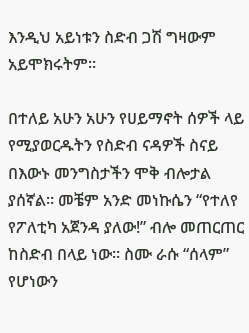እንዲህ አይነቱን ስድብ ጋሽ ግዛውም አይሞክሩትም።

በተለይ አሁን አሁን የሀይማኖት ሰዎች ላይ የሚያወርዱትን የስድብ ናዳዎች ስናይ በእውኑ መንግስታችን ሞቅ ብሎታል ያሰኛል። መቼም አንድ መነኩሴን “የተለየ የፖለቲካ አጀንዳ ያለው!” ብሎ መጠርጠር ከስድብ በላይ ነው። ስሙ ራሱ “ሰላም” የሆነውን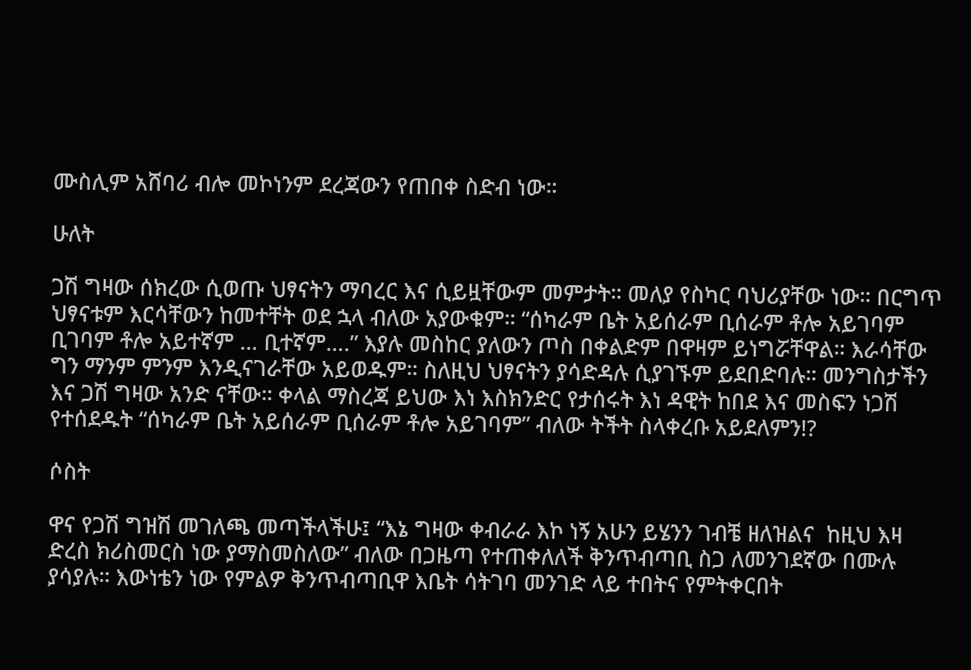ሙስሊም አሸባሪ ብሎ መኮነንም ደረጃውን የጠበቀ ስድብ ነው።

ሁለት

ጋሽ ግዛው ሰክረው ሲወጡ ህፃናትን ማባረር እና ሲይዟቸውም መምታት። መለያ የስካር ባህሪያቸው ነው። በርግጥ ህፃናቱም እርሳቸውን ከመተቸት ወደ ኋላ ብለው አያውቁም። “ሰካራም ቤት አይሰራም ቢሰራም ቶሎ አይገባም ቢገባም ቶሎ አይተኛም … ቢተኛም….” እያሉ መስከር ያለውን ጦስ በቀልድም በዋዛም ይነግሯቸዋል። እራሳቸው ግን ማንም ምንም እንዲናገራቸው አይወዱም። ስለዚህ ህፃናትን ያሳድዳሉ ሲያገኙም ይደበድባሉ። መንግስታችን እና ጋሽ ግዛው አንድ ናቸው። ቀላል ማስረጃ ይህው እነ እስክንድር የታሰሩት እነ ዳዊት ከበደ እና መስፍን ነጋሽ የተሰደዱት “ሰካራም ቤት አይሰራም ቢሰራም ቶሎ አይገባም” ብለው ትችት ስላቀረቡ አይደለምን!?

ሶስት

ዋና የጋሽ ግዝሽ መገለጫ መጣችላችሁ፤ “እኔ ግዛው ቀብራራ እኮ ነኝ አሁን ይሄንን ገብቼ ዘለዝልና  ከዚህ እዛ ድረስ ክሪስመርስ ነው ያማስመስለው” ብለው በጋዜጣ የተጠቀለለች ቅንጥብጣቢ ስጋ ለመንገደኛው በሙሉ ያሳያሉ። እውነቴን ነው የምልዎ ቅንጥብጣቢዋ እቤት ሳትገባ መንገድ ላይ ተበትና የምትቀርበት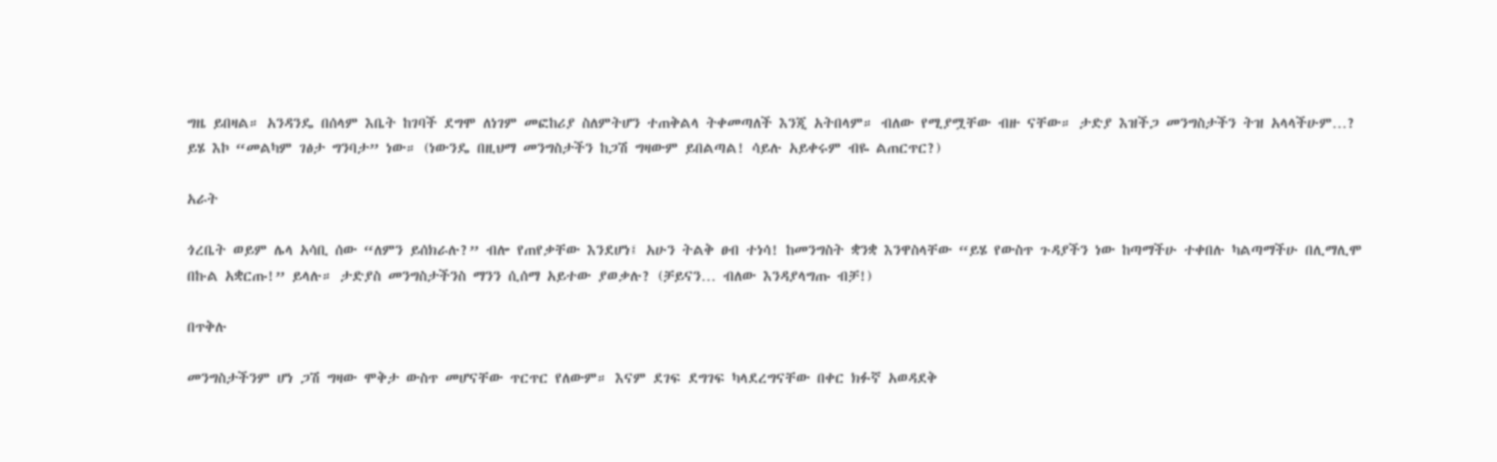ግዜ ይበዛል። አንዳንዴ በሰላም እቤት ከገባች ደግሞ ለነገም መፎከሪያ ስለምትሆን ተጠቅልላ ትቀመጣለች እንጂ አትበላም። ብለው የሚያሟቸው ብዙ ናቸው። ታድያ እዝችጋ መንግስታችን ትዝ አላላችሁም…? ይሄ እኮ “መልካም ገፅታ ግንባታ” ነው። (ነውንዴ በዚህማ መንግስታችን ከጋሽ ግዛውም ይበልጣል! ሳይሉ አይቀሩም ብዬ ልጠርጥር?)

አራት

ጎረቤት ወይም ሌላ አሳቢ ሰው “ለምን ይሰክራሉ?” ብሎ የጠየቃቸው እንደሆነ፤ አሁን ትልቅ ፀብ ተነሳ! ከመንግስት ቋንቋ እንዋስላቸው “ይሄ የውስጥ ጉዳያችን ነው ከጣማችሁ ተቀበሉ ካልጣማችሁ በሊማሊሞ በኩል አቋርጡ!” ይላሉ። ታድያስ መንግስታችንስ ማንን ሲሰማ አይተው ያወቃሉ? (ቻይናን… ብለው እንዳያላግጡ ብቻ!)

በጥቅሉ

መንግስታችንም ሆነ ጋሽ ግዛው ሞቅታ ውስጥ መሆናቸው ጥርጥር የለውም። እናም ደገፍ ደግገፍ ካላደረግናቸው በቀር ክፉኛ አወዳደቅ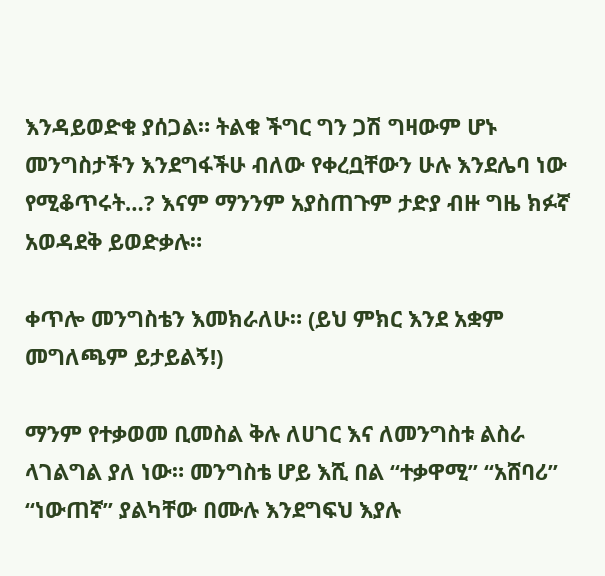እንዳይወድቁ ያሰጋል። ትልቁ ችግር ግን ጋሽ ግዛውም ሆኑ መንግስታችን እንደግፋችሁ ብለው የቀረቧቸውን ሁሉ እንደሌባ ነው የሚቆጥሩት…? እናም ማንንም አያስጠጉም ታድያ ብዙ ግዜ ክፉኛ አወዳደቅ ይወድቃሉ።

ቀጥሎ መንግስቴን እመክራለሁ። (ይህ ምክር እንደ አቋም መግለጫም ይታይልኝ!)

ማንም የተቃወመ ቢመስል ቅሉ ለሀገር እና ለመንግስቱ ልስራ ላገልግል ያለ ነው። መንግስቴ ሆይ እሺ በል “ተቃዋሚ” “አሸባሪ” “ነውጠኛ” ያልካቸው በሙሉ እንደግፍህ እያሉ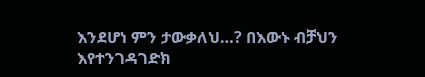እንደሆነ ምን ታውቃለህ…? በእውኑ ብቻህን እየተንገዳገድክ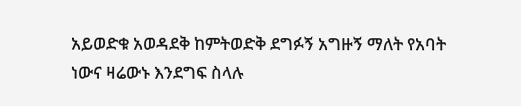አይወድቁ አወዳደቅ ከምትወድቅ ደግፉኝ አግዙኝ ማለት የአባት ነውና ዛሬውኑ እንደግፍ ስላሉ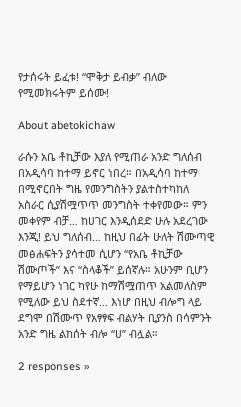የታሰሩት ይፈቱ! “ሞቅታ ይብቃ” ብለው የሚመክሩትም ይሰሙ!

About abetokichaw

ራሱን አቤ ቶኪቻው እያለ የሚጠራ አንድ ግለሰብ በአዲሳባ ከተማ ይኖር ነበረ። በአዲሳባ ከተማ በሚኖርበት ግዜ የመንግስትን ያልተስተካከለ አስራር ሲያሽሟጥጥ መንግስት ተቀየመው። ምን መቀየም ብቻ… ከሀገር እንዲሰደድ ሁሉ አደረገው እንጂ! ይህ ግለሰብ… ከዚህ በፊት ሁለት ሽሙጣዊ መፅሐፍትን ያሳተመ ሲሆን “የአቤ ቶኪቻው ሽሙጦች” እና “ስላቆች” ይሰኛሉ። አሁንም ቢሆን የማይሆን ነገር ካየሁ ከማሽሟጠጥ አልመለስም የሚለው ይህ ስደተኛ… እነሆ በዚህ ብሎግ ላይ ደግሞ በሽሙጥ የአፃፃፍ ብልሃት ቢያንስ በሳምንት አንድ ግዜ ልከሰት ብሎ “ሀ” ብሏል።

2 responses »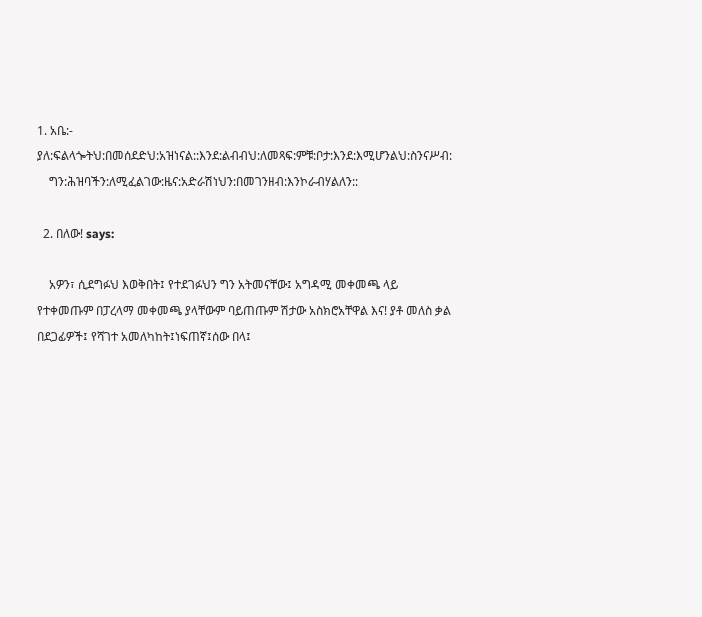1. አቤ:- ያለ:ፍልላጐትህ:በመሰደድህ:አዝነናል::እንደ:ልብብህ:ለመጻፍ:ምቹ:ቦታ:እንደ:እሚሆንልህ:ስንናሥብ:
    ግን:ሕዝባችን:ለሚፈልገው:ዜና:አድራሽነህን:በመገንዘብ:እንኮራብሃልለን::

  2. በለው! says:

    አዎን፣ ሲደግፉህ እወቅበት፤ የተደገፉህን ግን አትመናቸው፤ አግዳሚ መቀመጫ ላይ የተቀመጡም በፓረላማ መቀመጫ ያላቸውም ባይጠጡም ሽታው አስክሮአቸዋል እና! ያቶ መለስ ቃል በደጋፊዎች፤ የሻገተ አመለካከት፤ነፍጠኛ፤ሰው በላ፤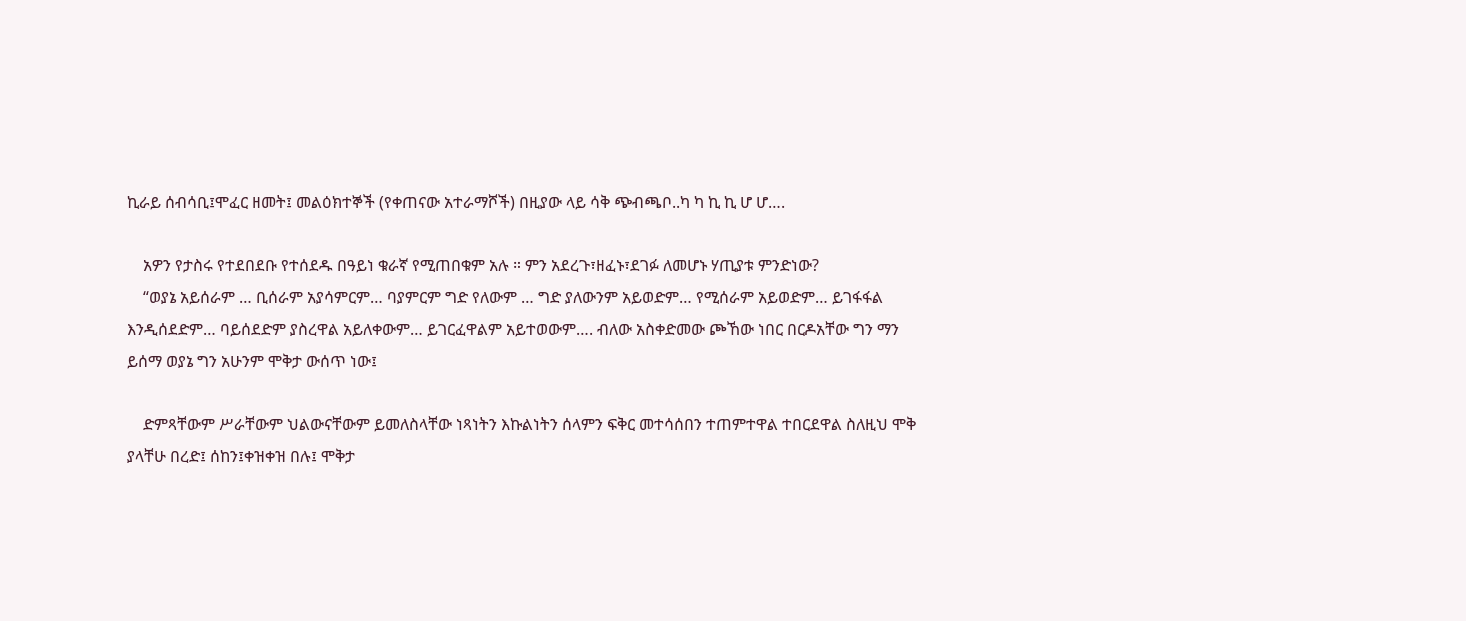ኪራይ ሰብሳቢ፤ሞፈር ዘመት፤ መልዕክተኞች (የቀጠናው አተራማሾች) በዚያው ላይ ሳቅ ጭብጫቦ..ካ ካ ኪ ኪ ሆ ሆ….

    አዎን የታስሩ የተደበደቡ የተሰደዱ በዓይነ ቁራኛ የሚጠበቁም አሉ ። ምን አደረጉ፣ዘፈኑ፣ደገፉ ለመሆኑ ሃጢያቱ ምንድነው?
    “ወያኔ አይሰራም … ቢሰራም አያሳምርም… ባያምርም ግድ የለውም … ግድ ያለውንም አይወድም… የሚሰራም አይወድም… ይገፋፋል እንዲሰደድም… ባይሰደድም ያስረዋል አይለቀውም… ይገርፈዋልም አይተወውም…. ብለው አስቀድመው ጮኸው ነበር በርዶአቸው ግን ማን ይሰማ ወያኔ ግን አሁንም ሞቅታ ውሰጥ ነው፤

    ድምጻቸውም ሥራቸውም ህልውናቸውም ይመለስላቸው ነጻነትን እኩልነትን ሰላምን ፍቅር መተሳሰበን ተጠምተዋል ተበርደዋል ስለዚህ ሞቅ ያላቸሁ በረድ፤ ሰከን፤ቀዝቀዝ በሉ፤ ሞቅታ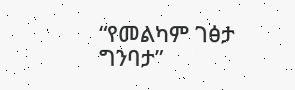“የመልካም ገፅታ ግንባታ”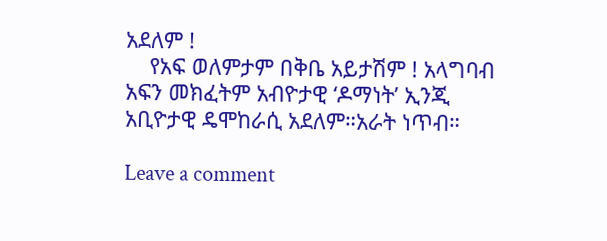አደለም !
    የአፍ ወለምታም በቅቤ አይታሽም ! አላግባብ አፍን መክፈትም አብዮታዊ ‘ዶማነት’ ኢንጂ አቢዮታዊ ዴሞከራሲ አደለም።አራት ነጥብ።

Leave a comment